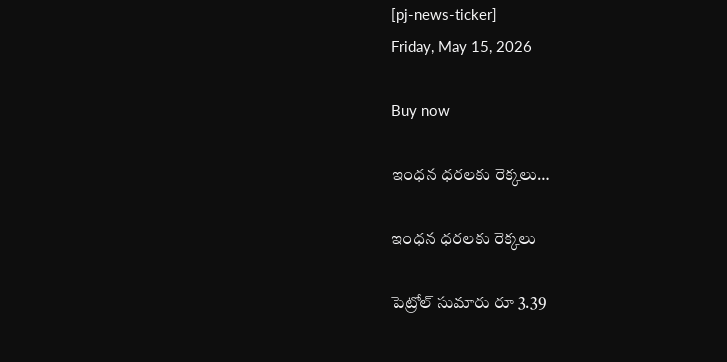[pj-news-ticker]
Friday, May 15, 2026

Buy now

ఇంధన ధరలకు రెక్కలు…

ఇంధన ధరలకు రెక్కలు

పెట్రోల్ సుమారు రూ 3.39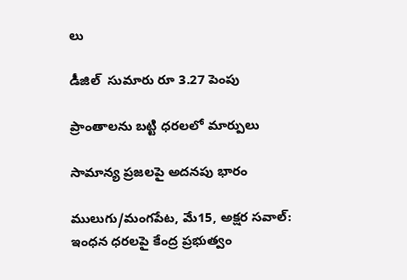లు

డీజిల్  సుమారు రూ 3.27 పెంపు

ప్రాంతాలను బట్టి ధరలలో మార్పులు

సామాన్య ప్రజలపై అదనపు భారం

ములుగు/మంగపేట, మే15, అక్షర సవాల్: ఇంధన ధరలపై కేంద్ర ప్రభుత్వం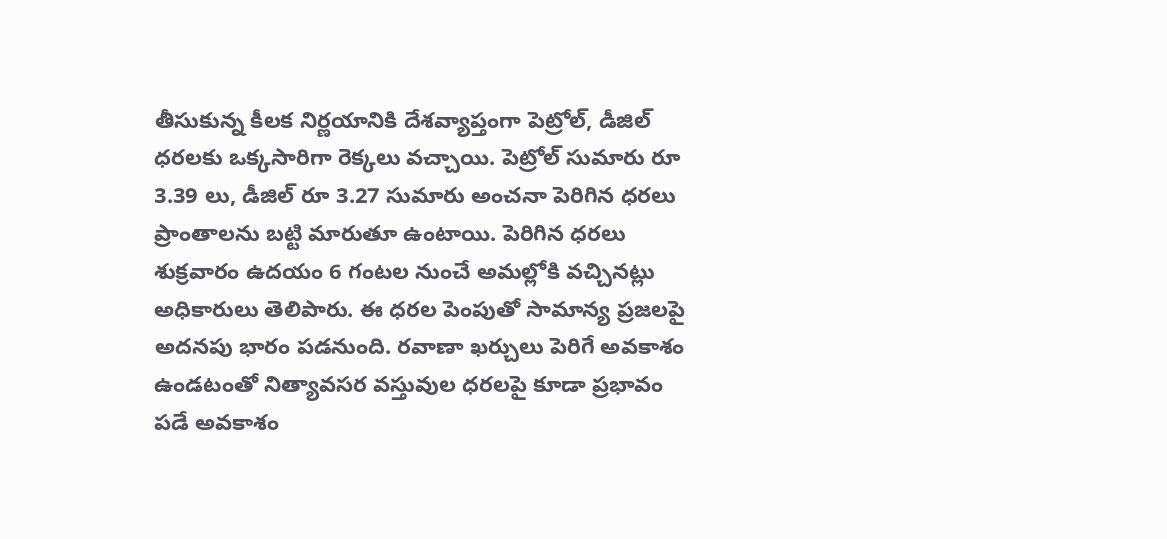తీసుకున్న కీలక నిర్ణయానికి దేశవ్యాప్తంగా పెట్రోల్, డీజిల్ ధరలకు ఒక్కసారిగా రెక్కలు వచ్చాయి. పెట్రోల్ సుమారు రూ 3.39 లు, డీజిల్ రూ 3.27 సుమారు అంచనా పెరిగిన ధరలు ప్రాంతాలను బట్టి మారుతూ ఉంటాయి. పెరిగిన ధరలు శుక్రవారం ఉదయం 6 గంటల నుంచే అమల్లోకి వచ్చినట్లు అధికారులు తెలిపారు. ఈ ధరల పెంపుతో సామాన్య ప్రజలపై అదనపు భారం పడనుంది. రవాణా ఖర్చులు పెరిగే అవకాశం ఉండటంతో నిత్యావసర వస్తువుల ధరలపై కూడా ప్రభావం పడే అవకాశం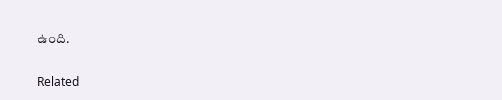ఉంది.

Related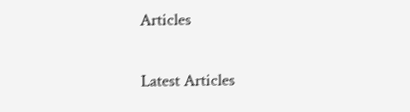Articles

Latest Articles